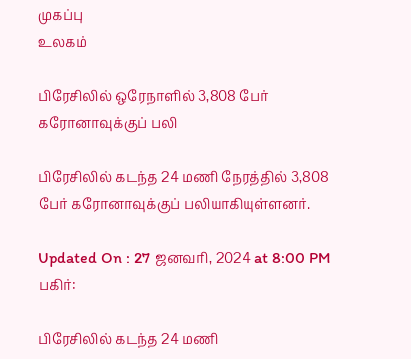முகப்பு
உலகம்

பிரேசிலில் ஒரேநாளில் 3,808 பேர் கரோனாவுக்குப் பலி

பிரேசிலில் கடந்த 24 மணி நேரத்தில் 3,808 பேர் கரோனாவுக்குப் பலியாகியுள்ளனர்.

Updated On : 27 ஜனவரி, 2024 at 8:00 PM
பகிர்:

பிரேசிலில் கடந்த 24 மணி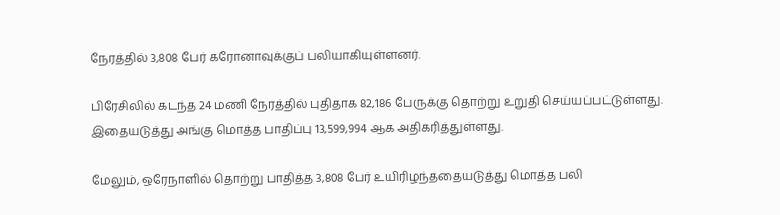நேரத்தில் 3,808 பேர் கரோனாவுக்குப் பலியாகியுள்ளனர்.

பிரேசிலில் கடந்த 24 மணி நேரத்தில் புதிதாக 82,186 பேருக்கு தொற்று உறுதி செய்யப்பட்டுள்ளது. இதையடுத்து அங்கு மொத்த பாதிப்பு 13,599,994 ஆக அதிகரித்துள்ளது.

மேலும், ஒரேநாளில் தொற்று பாதித்த 3,808 பேர் உயிரிழந்ததையடுத்து மொத்த பலி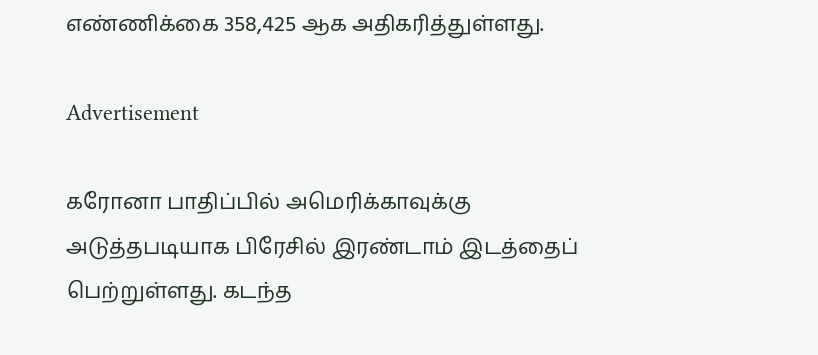எண்ணிக்கை 358,425 ஆக அதிகரித்துள்ளது.

Advertisement

கரோனா பாதிப்பில் அமெரிக்காவுக்கு அடுத்தபடியாக பிரேசில் இரண்டாம் இடத்தைப் பெற்றுள்ளது. கடந்த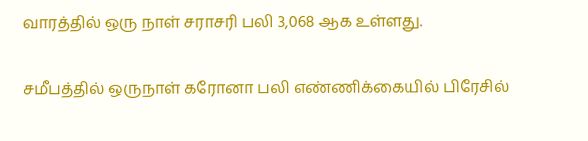வாரத்தில் ஒரு நாள் சராசரி பலி 3,068 ஆக உள்ளது.

சமீபத்தில் ஒருநாள் கரோனா பலி எண்ணிக்கையில் பிரேசில்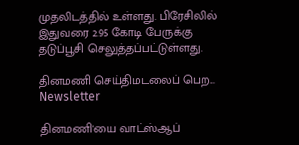முதலிடத்தில் உள்ளது. பிரேசிலில் இதுவரை 2.95 கோடி பேருக்கு தடுப்பூசி செலுத்தப்பட்டுள்ளது.

தினமணி செய்திமடலைப் பெற... Newsletter

தினமணி'யை வாட்ஸ்ஆப்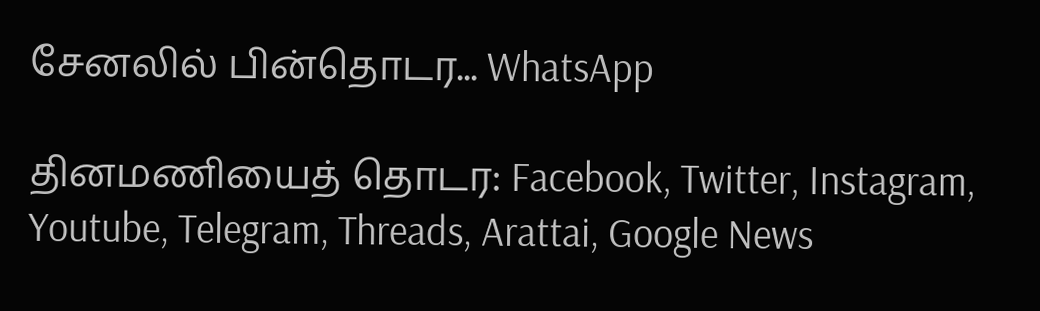சேனலில் பின்தொடர... WhatsApp

தினமணியைத் தொடர: Facebook, Twitter, Instagram, Youtube, Telegram, Threads, Arattai, Google News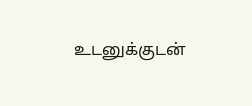உடனுக்குடன்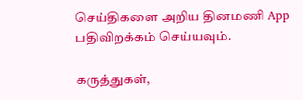செய்திகளை அறிய தினமணி App பதிவிறக்கம் செய்யவும்.

கருத்துகள்,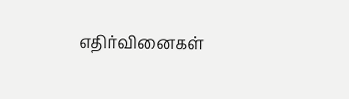எதிர்வினைகள்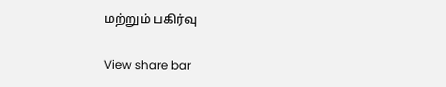மற்றும் பகிர்வு

View share bar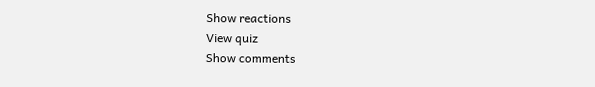Show reactions
View quiz
Show comments